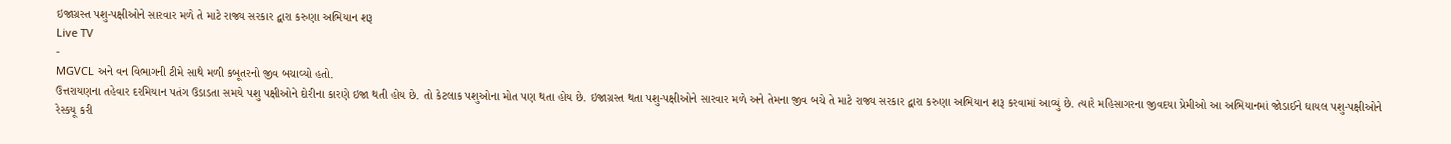ઇજાગ્રસ્ત પશુ-પક્ષીઓને સારવાર મળે તે માટે રાજ્ય સરકાર દ્વારા કરુણા અભિયાન શરૂ
Live TV
-
MGVCL અને વન વિભાગની ટીમે સાથે મળી કબૂતરનો જીવ બચાવ્યો હતો.
ઉત્તરાયણના તહેવાર દરમિયાન પતંગ ઉડાડતા સમયે પશુ પક્ષીઓને દોરીના કારણે ઇજા થતી હોય છે. તો કેટલાક પશુઓના મોત પણ થતા હોય છે. ઇજાગ્રસ્ત થતા પશુ-પક્ષીઓને સારવાર મળે અને તેમના જીવ બચે તે માટે રાજ્ય સરકાર દ્વારા કરુણા અભિયાન શરૂ કરવામાં આવ્યું છે. ત્યારે મહિસાગરના જીવદયા પ્રેમીઓ આ અભિયાનમાં જોડાઈને ઘાયલ પશુ-પક્ષીઓને રેસ્કયૂ કરી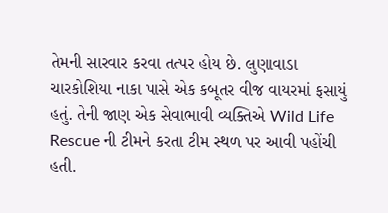તેમની સારવાર કરવા તત્પર હોય છે. લુણાવાડા ચારકોશિયા નાકા પાસે એક કબૂતર વીજ વાયરમાં ફસાયું હતું. તેની જાણ એક સેવાભાવી વ્યક્તિએ Wild Life Rescue ની ટીમને કરતા ટીમ સ્થળ પર આવી પહોંચી હતી.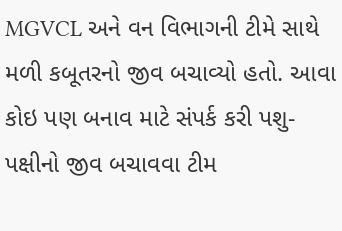MGVCL અને વન વિભાગની ટીમે સાથે મળી કબૂતરનો જીવ બચાવ્યો હતો. આવા કોઇ પણ બનાવ માટે સંપર્ક કરી પશુ- પક્ષીનો જીવ બચાવવા ટીમ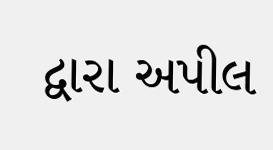દ્વારા અપીલ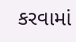કરવામાં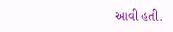આવી હતી.